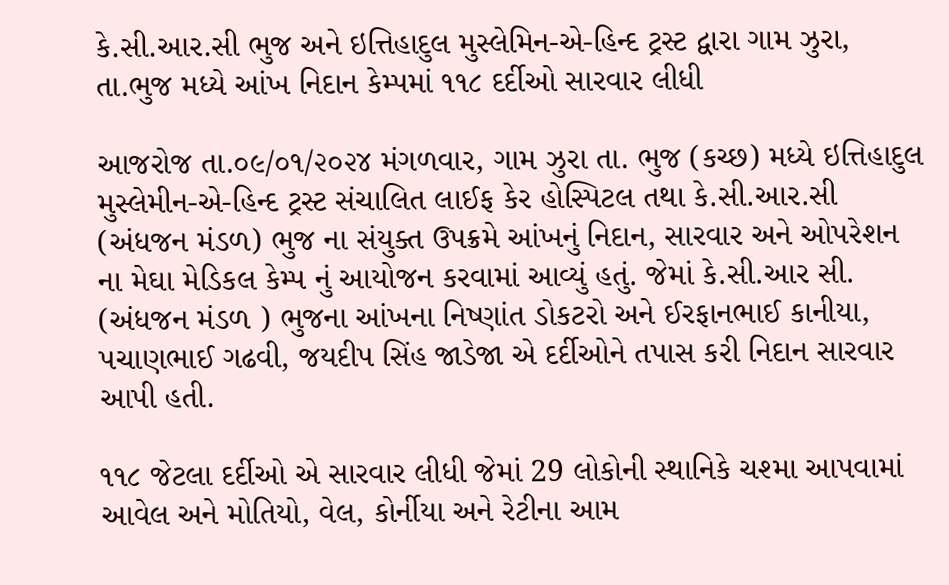કે.સી.આર.સી ભુજ અને ઇત્તિહાદુલ મુસ્લેમિન-એ-હિન્દ ટ્રસ્ટ દ્વારા ગામ ઝુરા, તા.ભુજ મધ્યે આંખ નિદાન કેમ્પમાં ૧૧૮ દર્દીઓ સારવાર લીધી

આજરોજ તા.૦૯/૦૧/૨૦૨૪ મંગળવાર, ગામ ઝુરા તા. ભુજ (કચ્છ) મધ્યે ઇત્તિહાદુલ મુસ્લેમીન-એ-હિન્દ ટ્રસ્ટ સંચાલિત લાઈફ કેર હોસ્પિટલ તથા કે.સી.આર.સી (અંધજન મંડળ) ભુજ ના સંયુક્ત ઉપક્રમે આંખનું નિદાન, સારવાર અને ઓપરેશન ના મેઘા મેડિકલ કેમ્પ નું આયોજન કરવામાં આવ્યું હતું. જેમાં કે.સી.આર સી. (અંધજન મંડળ ) ભુજના આંખના નિષ્ણાંત ડોકટરો અને ઈરફાનભાઈ કાનીયા, પચાણભાઈ ગઢવી, જયદીપ સિંહ જાડેજા એ દર્દીઓ‌ને તપાસ કરી નિદાન સારવાર આપી હતી.

૧૧૮ જેટલા દર્દીઓ એ સારવાર લીધી જેમાં 29 લોકોની સ્થાનિકે ચશ્મા આપવામાં આવેલ અને મોતિયો, વેલ, કોર્નીયા અને રેટીના આમ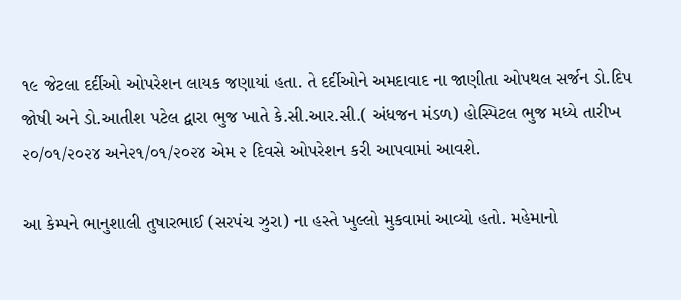૧૯ જેટલા દર્દીઓ ઓપરેશન લાયક જણાયાં હતા. તે દર્દીઓને અમદાવાદ ના જાણીતા ઓપથલ સર્જન ડો.દિપ જોષી અને ડો.આતીશ પટેલ દ્વારા ભુજ ખાતે કે.સી.આર.સી.( અંધજન મંડળ) હોસ્પિટલ ભુજ મધ્યે તારીખ ૨૦/૦૧/૨૦૨૪ અને૨૧/૦૧/૨૦૨૪ એમ‌ ૨ દિવસે ઓપરેશન કરી આપવામાં આવશે.

આ કેમ્પને ભાનુશાલી તુષારભાઈ (સરપંચ ઝુરા) ના હસ્તે ખુલ્લો મુકવામાં આવ્યો હતો. મહેમાનો‌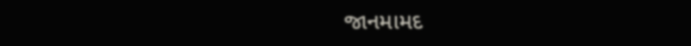જાનમામદ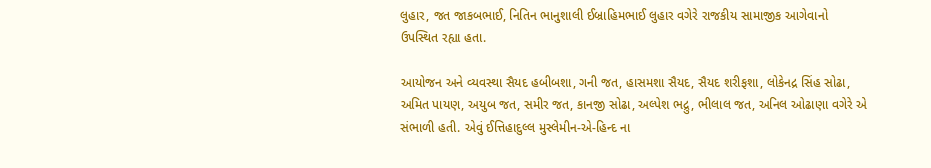લુહાર, જત જાકબભાઈ, નિતિન ભાનુશાલી ઈબ્રાહિમભાઈ લુહાર વગેરે રાજકીય સામાજીક આગેવાનો ઉપસ્થિત રહ્યા હતા.

આયોજન અને વ્યવસ્થા સૈયદ હબીબશા, ગની જત, હાસમશા સૈયદ, સૈયદ શરીફશા, લોકેનદ્ર સિંહ સોઢા, અમિત પાયણ, અયુબ જત, સમીર જત, કાનજી સોઢા, અલ્પેશ ભદ્રુ, ભીલાલ જત, અનિલ ઓઢાણા વગેરે એ સંભાળી હતી. એવું ઈત્તિહાદુલ્લ મુસ્લેમીન-એ-હિન્દ ના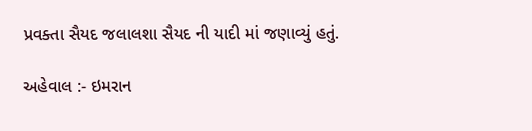પ્રવક્તા સૈયદ જલાલશા સૈયદ ની યાદી માં જણાવ્યું હતું.

અહેવાલ :- ઇમરાન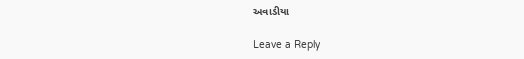અવાડીયા

Leave a Reply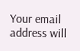Your email address will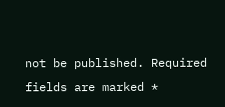not be published. Required fields are marked *